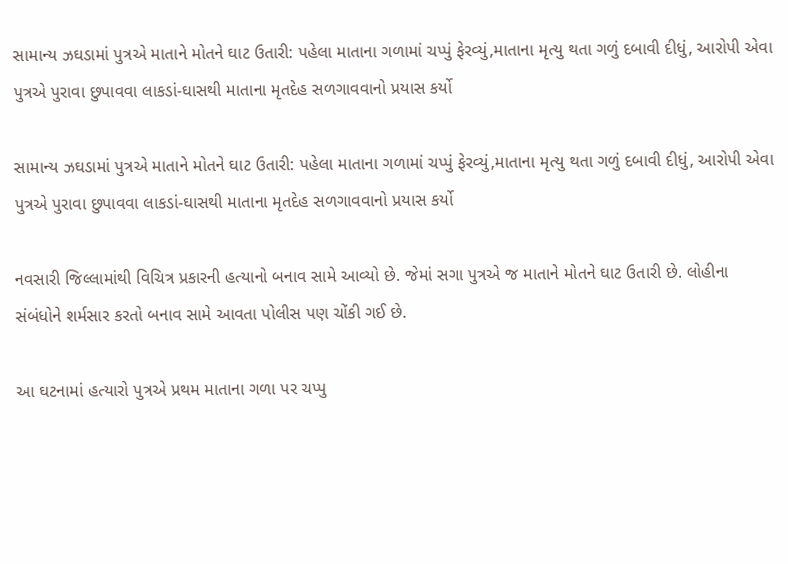સામાન્ય ઝઘડામાં પુત્રએ માતાને મોતને ઘાટ ઉતારી: પહેલા માતાના ગળામાં ચપ્પું ફેરવ્યું,માતાના મૃત્યુ થતા ગળું દબાવી દીધું, આરોપી એવા પુત્રએ પુરાવા છુપાવવા લાકડાં-ઘાસથી માતાના મૃતદેહ સળગાવવાનો પ્રયાસ કર્યો

સામાન્ય ઝઘડામાં પુત્રએ માતાને મોતને ઘાટ ઉતારી: પહેલા માતાના ગળામાં ચપ્પું ફેરવ્યું,માતાના મૃત્યુ થતા ગળું દબાવી દીધું, આરોપી એવા પુત્રએ પુરાવા છુપાવવા લાકડાં-ઘાસથી માતાના મૃતદેહ સળગાવવાનો પ્રયાસ કર્યો

નવસારી જિલ્લામાંથી વિચિત્ર પ્રકારની હત્યાનો બનાવ સામે આવ્યો છે. જેમાં સગા પુત્રએ જ માતાને મોતને ઘાટ ઉતારી છે. લોહીના સંબંધોને શર્મસાર કરતો બનાવ સામે આવતા પોલીસ પણ ચોંકી ગઈ છે.

આ ઘટનામાં હત્યારો પુત્રએ પ્રથમ માતાના ગળા પર ચપ્પુ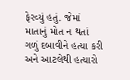ફેરવ્યું હતું. જેમાં માતાનું મોત ન થતાં ગળું દબાવીને હત્યા કરી અને આટલેથી હત્યારો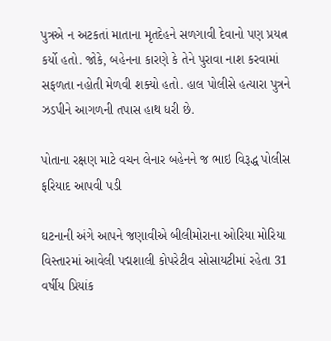પુત્રએ ન અટકતાં માતાના મૃતદેહને સળગાવી દેવાનો પણ પ્રયત્ન કર્યો હતો. જોકે, બહેનના કારણે કે તેને પુરાવા નાશ કરવામાં સફળતા નહોતી મેળવી શક્યો હતો. હાલ પોલીસે હત્યારા પુત્રને ઝડપીને આગળની તપાસ હાથ ધરી છે.

પોતાના રક્ષણ માટે વચન લેનાર બહેનને જ ભાઇ વિરૂદ્ધ પોલીસ ફરિયાદ આપવી પડી

ઘટનાની અંગે આપને જણાવીએ બીલીમોરાના ઓરિયા મોરિયા વિસ્તારમાં આવેલી પદ્મશાલી કોપરેટીવ સોસાયટીમાં રહેતા 31 વર્ષીય પ્રિયાંક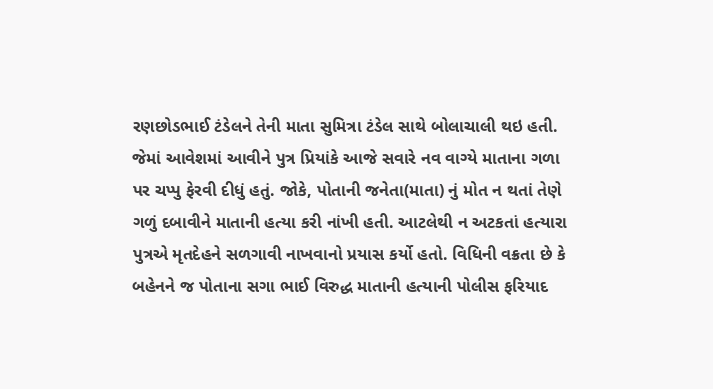રણછોડભાઈ ટંડેલને તેની માતા સુમિત્રા ટંડેલ સાથે બોલાચાલી થઇ હતી. જેમાં આવેશમાં આવીને પુત્ર પ્રિયાંકે આજે સવારે નવ વાગ્યે માતાના ગળા પર ચપ્પુ ફેરવી દીધું હતું. જોકે, પોતાની જનેતા(માતા) નું મોત ન થતાં તેણે ગળું દબાવીને માતાની હત્યા કરી નાંખી હતી. આટલેથી ન અટકતાં હત્યારા પુત્રએ મૃતદેહને સળગાવી નાખવાનો પ્રયાસ કર્યો હતો. વિધિની વક્રતા છે કે બહેનને જ પોતાના સગા ભાઈ વિરુદ્ધ માતાની હત્યાની પોલીસ ફરિયાદ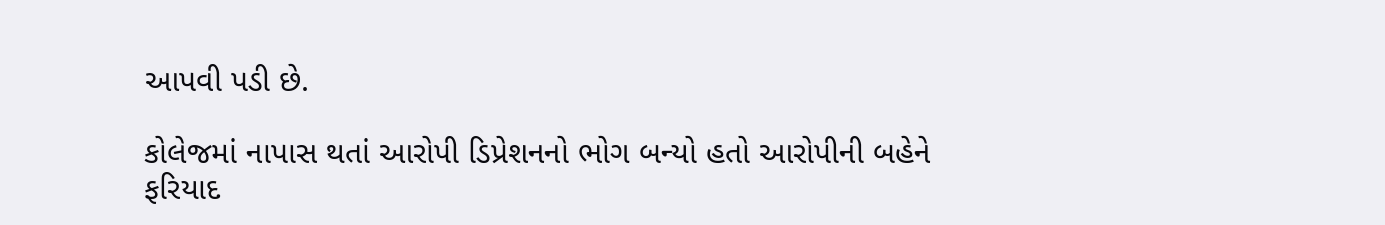આપવી પડી છે.

કોલેજમાં નાપાસ થતાં આરોપી ડિપ્રેશનનો ભોગ બન્યો હતો આરોપીની બહેને ફરિયાદ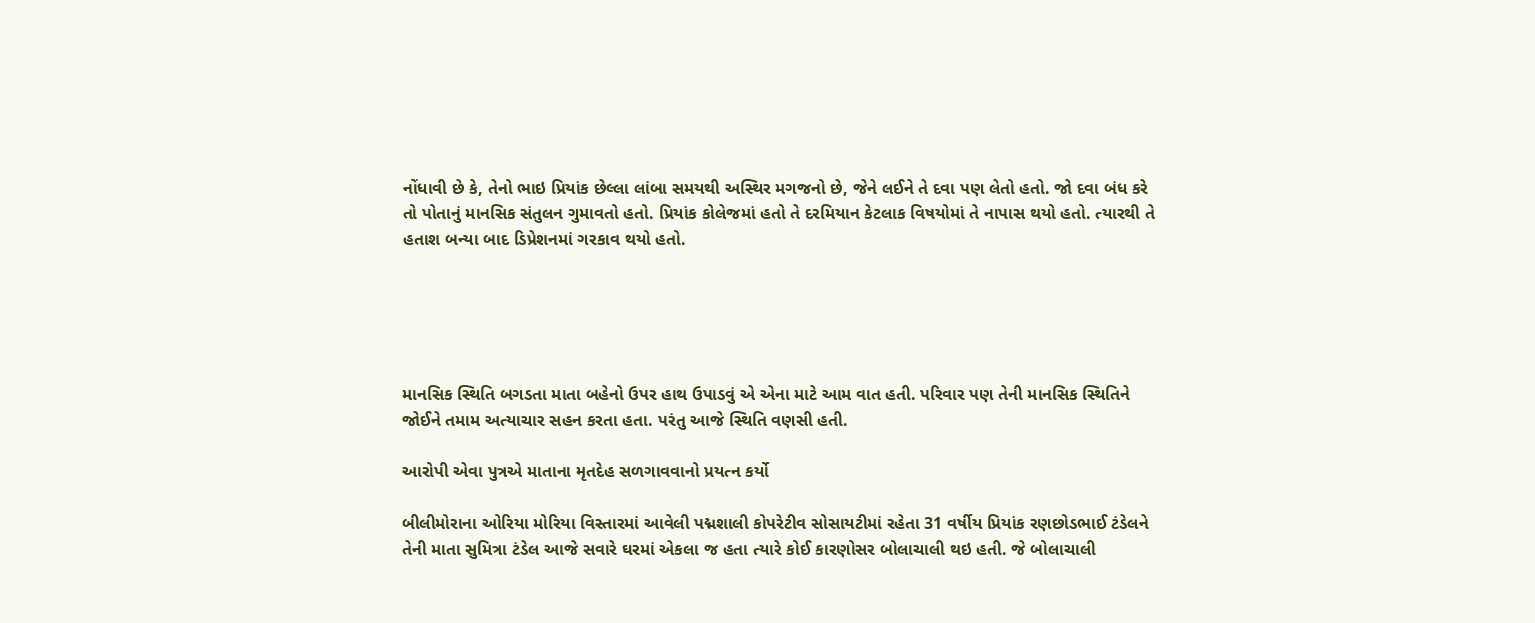નોંધાવી છે કે, તેનો ભાઇ પ્રિયાંક છેલ્લા લાંબા સમયથી અસ્થિર મગજનો છે, જેને લઈને તે દવા પણ લેતો હતો. જો દવા બંધ કરે તો પોતાનું માનસિક સંતુલન ગુમાવતો હતો. પ્રિયાંક કોલેજમાં હતો તે દરમિયાન કેટલાક વિષયોમાં તે નાપાસ થયો હતો. ત્યારથી તે હતાશ બન્યા બાદ ડિપ્રેશનમાં ગરકાવ થયો હતો.





માનસિક સ્થિતિ બગડતા માતા બહેનો ઉપર હાથ ઉપાડવું એ એના માટે આમ વાત હતી. પરિવાર પણ તેની માનસિક સ્થિતિને જોઈને તમામ અત્યાચાર સહન કરતા હતા. પરંતુ આજે સ્થિતિ વણસી હતી.

આરોપી એવા પુત્રએ માતાના મૃતદેહ સળગાવવાનો પ્રયત્ન કર્યો

બીલીમોરાના ઓરિયા મોરિયા વિસ્તારમાં આવેલી પદ્મશાલી કોપરેટીવ સોસાયટીમાં રહેતા 31 વર્ષીય પ્રિયાંક રણછોડભાઈ ટંડેલને તેની માતા સુમિત્રા ટંડેલ આજે સવારે ઘરમાં એકલા જ હતા ત્યારે કોઈ કારણોસર બોલાચાલી થઇ હતી. જે બોલાચાલી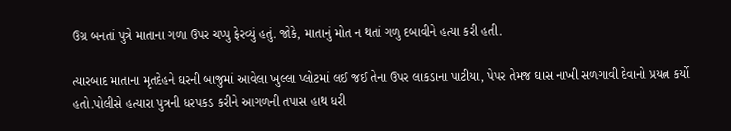ઉગ્ર બનતાં પુત્રે માતાના ગળા ઉપર ચપ્પુ ફેરવ્યું હતું. જોકે, માતાનું મોત ન થતાં ગળુ દબાવીને હત્યા કરી હતી.

ત્યારબાદ માતાના મૃતદેહને ઘરની બાજુમાં આવેલા ખુલ્લા પ્લોટમાં લઈ જઈ તેના ઉપર લાકડાના પાટીયા, પેપર તેમજ ઘાસ નાખી સળગાવી દેવાનો પ્રયત્ન કર્યો હતો.પોલીસે હત્યારા પુત્રની ધરપકડ કરીને આગળની તપાસ હાથ ધરી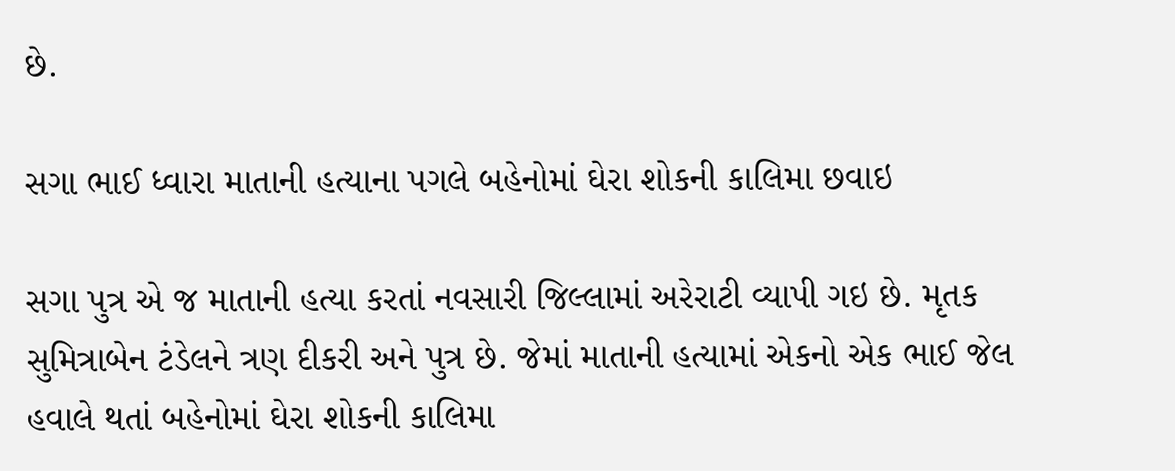છે.

સગા ભાઈ ધ્વારા માતાની હત્યાના પગલે બહેનોમાં ઘેરા શોકની કાલિમા છવાઇ

સગા પુત્ર એ જ માતાની હત્યા કરતાં નવસારી જિલ્લામાં અરેરાટી વ્યાપી ગઇ છે. મૃતક સુમિત્રાબેન ટંડેલને ત્રણ દીકરી અને પુત્ર છે. જેમાં માતાની હત્યામાં એકનો એક ભાઈ જેલ હવાલે થતાં બહેનોમાં ઘેરા શોકની કાલિમા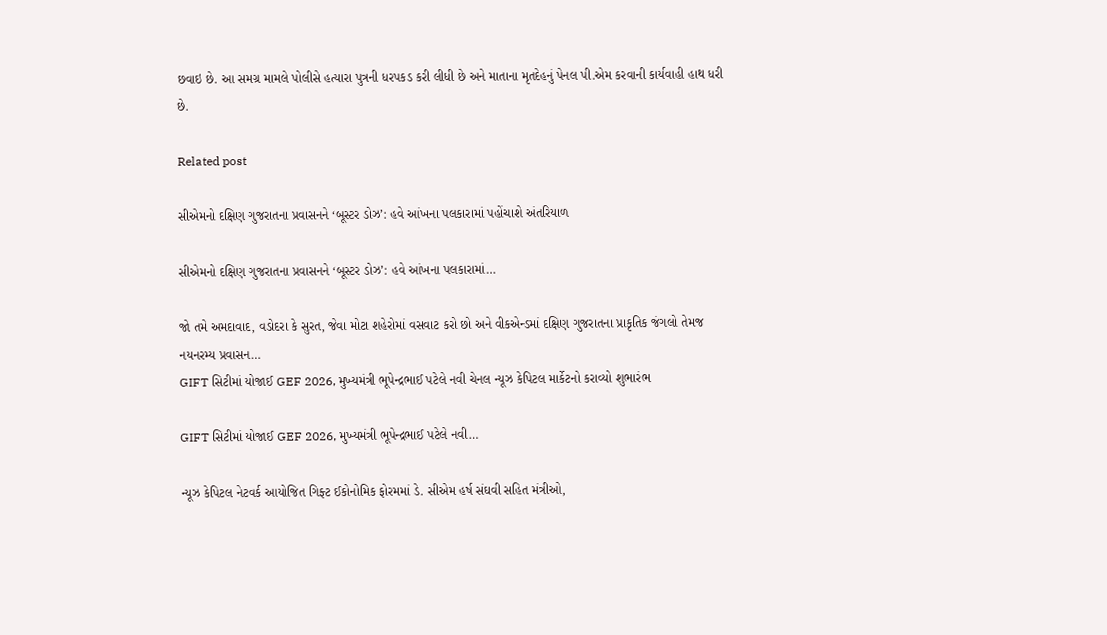છવાઇ છે. આ સમગ્ર મામલે પોલીસે હત્યારા પુત્રની ધરપકડ કરી લીધી છે અને માતાના મૃતદેહનું પેનલ પી.એમ કરવાની કાર્યવાહી હાથ ધરી છે.

Related post

સીએમનો દક્ષિણ ગુજરાતના પ્રવાસનને ‘બૂસ્ટર ડોઝ’: હવે આંખના પલકારામાં પહોંચાશે અંતરિયાળ

સીએમનો દક્ષિણ ગુજરાતના પ્રવાસનને ‘બૂસ્ટર ડોઝ’: હવે આંખના પલકારામાં…

જો તમે અમદાવાદ, વડોદરા કે સુરત, જેવા મોટા શહેરોમાં વસવાટ કરો છો અને વીકએન્ડમાં દક્ષિણ ગુજરાતના પ્રાકૃતિક જંગલો તેમજ નયનરમ્ય પ્રવાસન…
GIFT સિટીમાં યોજાઈ GEF 2026, મુખ્યમંત્રી ભૂપેન્દ્રભાઈ પટેલે નવી ચેનલ ન્યૂઝ કેપિટલ માર્કેટનો કરાવ્યો શુભારંભ

GIFT સિટીમાં યોજાઈ GEF 2026, મુખ્યમંત્રી ભૂપેન્દ્રભાઈ પટેલે નવી…

ન્યૂઝ કેપિટલ નેટવર્ક આયોજિત ગિફ્ટ ઈકોનોમિક ફોરમમાં ડે. સીએમ હર્ષ સંઘવી સહિત મંત્રીઓ,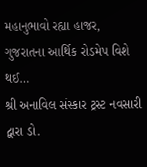મહાનુભાવો રહ્યા હાજર, ગુજરાતના આર્થિક રોડમેપ વિશે થઈ…
શ્રી અનાવિલ સંસ્કાર ટ્રસ્ટ નવસારી દ્વારા ડો.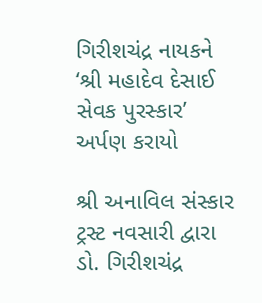ગિરીશચંદ્ર નાયકને ‘શ્રી મહાદેવ દેસાઈ સેવક પુરસ્કાર’ અર્પણ કરાયો

શ્રી અનાવિલ સંસ્કાર ટ્રસ્ટ નવસારી દ્વારા ડો. ગિરીશચંદ્ર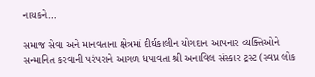નાયકને…

સમાજ સેવા અને માનવતાના ક્ષેત્રમાં દીર્ઘકાલીન યોગદાન આપનાર વ્યક્તિઓને સન્માનિત કરવાની પરંપરાને આગળ ધપાવતા શ્રી અનાવિલ સંસ્કાર ટ્રસ્ટ (સ્વપ્ન લોક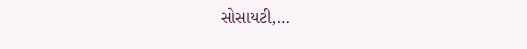સોસાયટી,…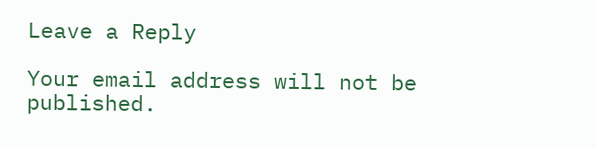Leave a Reply

Your email address will not be published.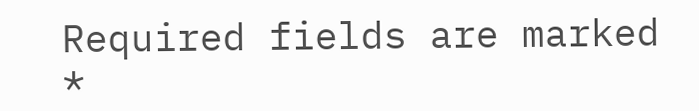Required fields are marked *